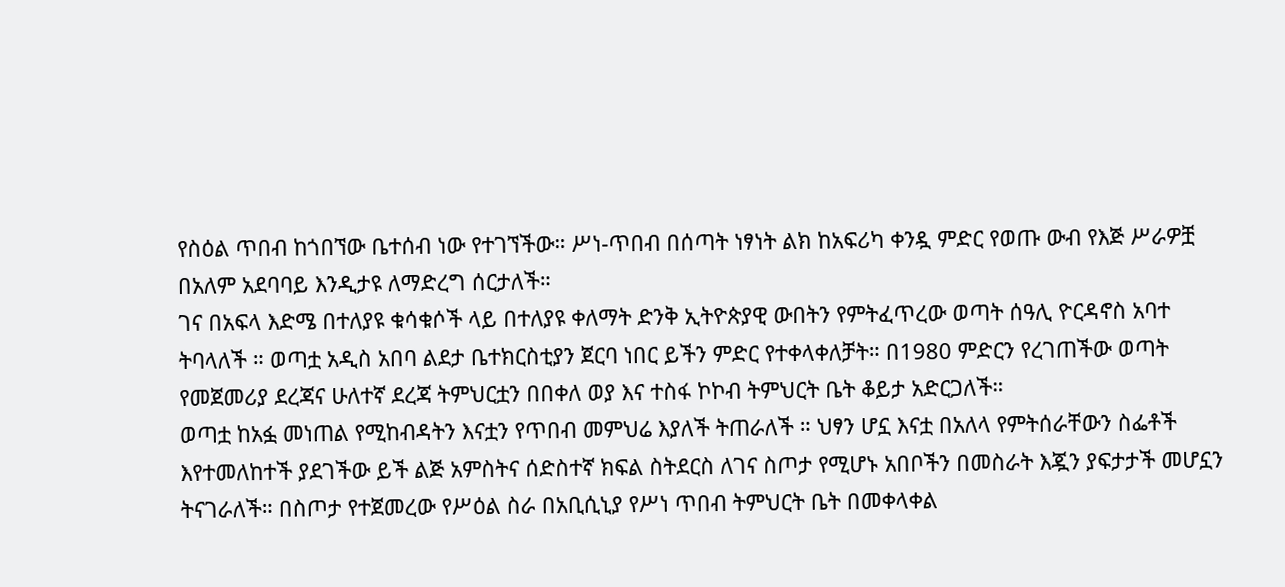የስዕል ጥበብ ከጎበኘው ቤተሰብ ነው የተገኘችው። ሥነ-ጥበብ በሰጣት ነፃነት ልክ ከአፍሪካ ቀንዷ ምድር የወጡ ውብ የእጅ ሥራዎቿ በአለም አደባባይ እንዲታዩ ለማድረግ ሰርታለች።
ገና በአፍላ እድሜ በተለያዩ ቁሳቁሶች ላይ በተለያዩ ቀለማት ድንቅ ኢትዮጵያዊ ውበትን የምትፈጥረው ወጣት ሰዓሊ ዮርዳኖስ አባተ ትባላለች ። ወጣቷ አዲስ አበባ ልደታ ቤተክርስቲያን ጀርባ ነበር ይችን ምድር የተቀላቀለቻት። በ1980 ምድርን የረገጠችው ወጣት የመጀመሪያ ደረጃና ሁለተኛ ደረጃ ትምህርቷን በበቀለ ወያ እና ተስፋ ኮኮብ ትምህርት ቤት ቆይታ አድርጋለች።
ወጣቷ ከአፏ መነጠል የሚከብዳትን እናቷን የጥበብ መምህሬ እያለች ትጠራለች ። ህፃን ሆኗ እናቷ በአለላ የምትሰራቸውን ስፌቶች እየተመለከተች ያደገችው ይች ልጅ አምስትና ሰድስተኛ ክፍል ስትደርስ ለገና ስጦታ የሚሆኑ አበቦችን በመስራት እጇን ያፍታታች መሆኗን ትናገራለች። በስጦታ የተጀመረው የሥዕል ስራ በአቢሲኒያ የሥነ ጥበብ ትምህርት ቤት በመቀላቀል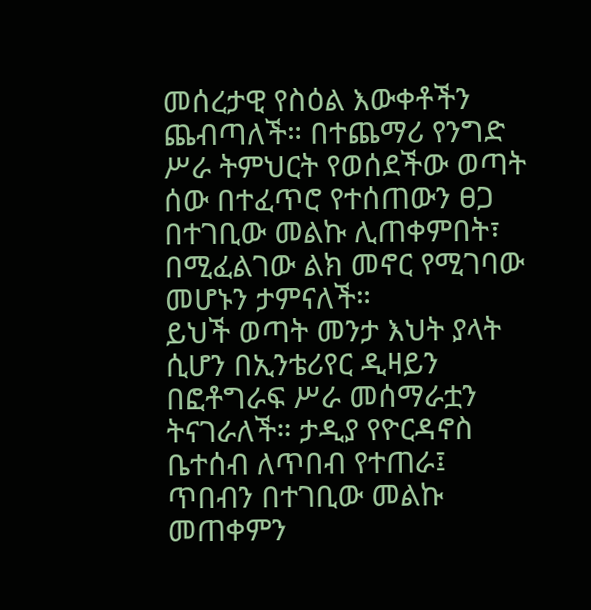መሰረታዊ የስዕል እውቀቶችን ጨብጣለች። በተጨማሪ የንግድ ሥራ ትምህርት የወሰደችው ወጣት ሰው በተፈጥሮ የተሰጠውን ፀጋ በተገቢው መልኩ ሊጠቀምበት፣ በሚፈልገው ልክ መኖር የሚገባው መሆኑን ታምናለች።
ይህች ወጣት መንታ እህት ያላት ሲሆን በኢንቴሪየር ዲዛይን በፎቶግራፍ ሥራ መሰማራቷን ትናገራለች። ታዲያ የዮርዳኖስ ቤተሰብ ለጥበብ የተጠራ፤ ጥበብን በተገቢው መልኩ መጠቀምን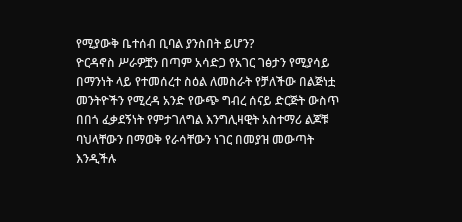የሚያውቅ ቤተሰብ ቢባል ያንስበት ይሆን?
ዮርዳኖስ ሥራዎቿን በጣም አሳድጋ የአገር ገፅታን የሚያሳይ በማንነት ላይ የተመሰረተ ስዕል ለመስራት የቻለችው በልጅነቷ መንትዮችን የሚረዳ አንድ የውጭ ግብረ ሰናይ ድርጅት ውስጥ በበጎ ፈቃደኝነት የምታገለግል እንግሊዛዊት አስተማሪ ልጆቹ ባህላቸውን በማወቅ የራሳቸውን ነገር በመያዝ መውጣት እንዲችሉ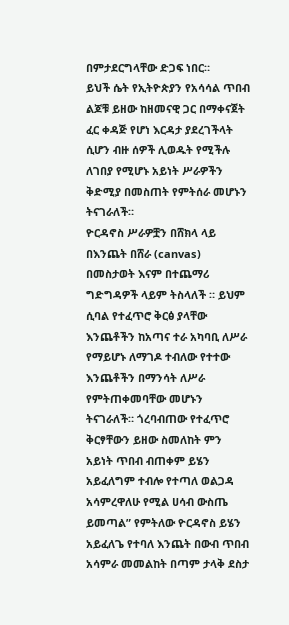በምታደርግላቸው ድጋፍ ነበር።
ይህች ሴት የኢትዮጵያን የአሳሳል ጥበብ ልጆቹ ይዘው ከዘመናዊ ጋር በማቀናጀት ፈር ቀዳጅ የሆነ እርዳታ ያደረገችላት ሲሆን ብዙ ሰዎች ሊወዱት የሚችሉ ለገበያ የሚሆኑ አይነት ሥራዎችን ቅድሚያ በመስጠት የምትሰራ መሆኑን ትናገራለች።
ዮርዳኖስ ሥራዎቿን በሸክላ ላይ በእንጨት በሸራ (canvas) በመስታወት እናም በተጨማሪ ግድግዳዎች ላይም ትስላለች ። ይህም ሲባል የተፈጥሮ ቅርፅ ያላቸው እንጨቶችን ከአጣና ተራ አካባቢ ለሥራ የማይሆኑ ለማገዶ ተብለው የተተው እንጨቶችን በማንሳት ለሥራ የምትጠቀመባቸው መሆኑን ትናገራለች። ጎረባብጠው የተፈጥሮ ቅርፃቸውን ይዘው ስመለከት ምን አይነት ጥበብ ብጠቀም ይሄን አይፈለግም ተብሎ የተጣለ ወልጋዳ አሳምረዋለሁ የሚል ሀሳብ ውስጤ ይመጣል” የምትለው ዮርዳኖስ ይሄን አይፈለጌ የተባለ እንጨት በውብ ጥበብ አሳምራ መመልከት በጣም ታላቅ ደስታ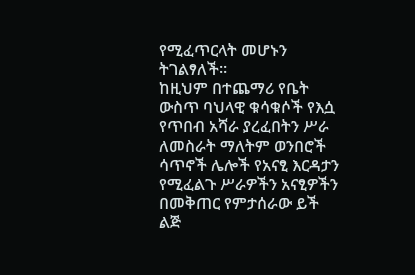የሚፈጥርላት መሆኑን ትገልፃለች።
ከዚህም በተጨማሪ የቤት ውስጥ ባህላዊ ቁሳቁሶች የእሷ የጥበብ አሻራ ያረፈበትን ሥራ ለመስራት ማለትም ወንበሮች ሳጥኖች ሌሎች የአናፂ እርዳታን የሚፈልጉ ሥራዎችን አናፂዎችን በመቅጠር የምታሰራው ይች ልጅ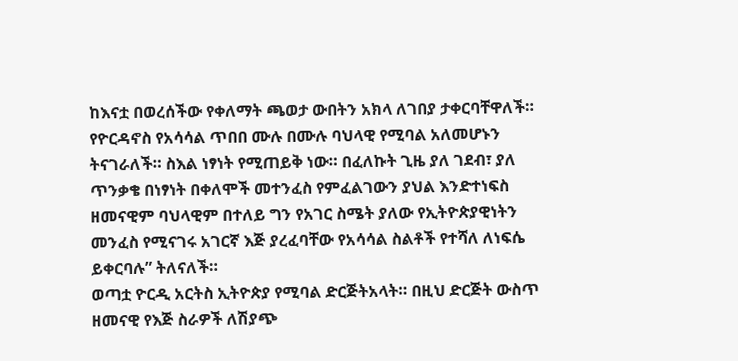ከእናቷ በወረሰችው የቀለማት ጫወታ ውበትን አክላ ለገበያ ታቀርባቸዋለች። የዮርዳኖስ የአሳሳል ጥበበ ሙሉ በሙሉ ባህላዊ የሚባል አለመሆኑን ትናገራለች። ስእል ነፃነት የሚጠይቅ ነው። በፈለኩት ጊዜ ያለ ገደብ፣ ያለ ጥንቃቄ በነፃነት በቀለሞች መተንፈስ የምፈልገውን ያህል እንድተነፍስ ዘመናዊም ባህላዊም በተለይ ግን የአገር ስሜት ያለው የኢትዮጵያዊነትን መንፈስ የሚናገሩ አገርኛ እጅ ያረፈባቸው የአሳሳል ስልቶች የተሻለ ለነፍሴ ይቀርባሉ” ትለናለች።
ወጣቷ ዮርዲ አርትስ ኢትዮጵያ የሚባል ድርጅትአላት። በዚህ ድርጅት ውስጥ ዘመናዊ የእጅ ስራዎች ለሽያጭ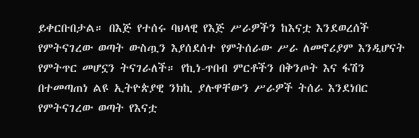ይቀርቡበታል። በእጅ የተሰሩ ባህላዊ የእጅ ሥራዎችን ከእናቷ እንደወረሰች የምትናገረው ወጣት ውስጧን እያሰደሰተ የምትሰራው ሥራ ለመኖሪያም እንዲሆናት የምትጥር መሆኗን ትናገራለች። የኪነ-ጥበብ ምርቶችን በቅንጦት እና ፋሽን በተመጣጠነ ልዩ ኢትዮጵያዊ ንክኪ ያሉዋቸውን ሥራዎች ትሰራ እንደነበር የምትናገረው ወጣት የእናቷ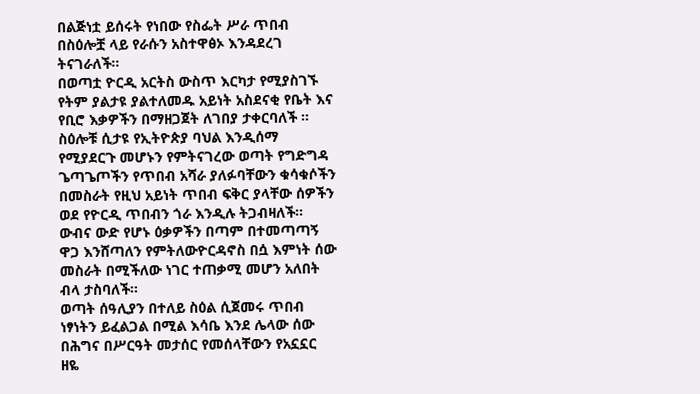በልጅነቷ ይሰሩት የነበው የስፌት ሥራ ጥበብ በስዕሎቿ ላይ የራሱን አስተዋፅኦ እንዳደረገ ትናገራለች።
በወጣቷ ዮርዲ አርትስ ውስጥ እርካታ የሚያስገኙ የትም ያልታዩ ያልተለመዱ አይነት አስደናቂ የቤት እና የቢሮ እቃዎችን በማዘጋጀት ለገበያ ታቀርባለች ። ስዕሎቹ ሲታዩ የኢትዮጵያ ባህል እንዲሰማ የሚያደርጉ መሆኑን የምትናገረው ወጣት የግድግዳ ጌጣጌጦችን የጥበብ አሻራ ያለፉባቸውን ቁሳቁሶችን በመስራት የዚህ አይነት ጥበብ ፍቅር ያላቸው ሰዎችን ወደ የዮርዲ ጥበብን ጎራ እንዲሉ ትጋብዛለች፡፡ ውብና ውድ የሆኑ ዕቃዎችን በጣም በተመጣጣኝ ዋጋ እንሸጣለን የምትለውዮርዳኖስ በሷ እምነት ሰው መስራት በሚችለው ነገር ተጠቃሚ መሆን አለበት ብላ ታስባለች።
ወጣት ሰዓሊያን በተለይ ስዕል ሲጀመሩ ጥበብ ነፃነትን ይፈልጋል በሚል እሳቤ እንደ ሌላው ሰው በሕግና በሥርዓት መታሰር የመሰላቸውን የአኗኗር ዘዬ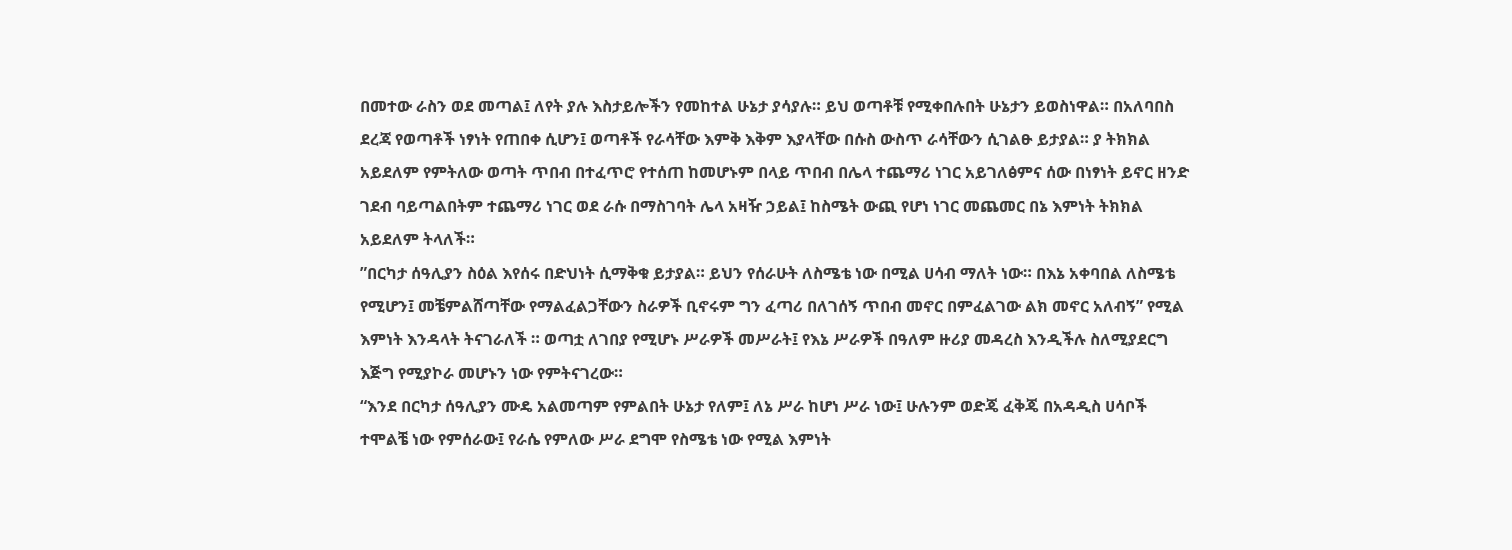በመተው ራስን ወደ መጣል፤ ለየት ያሉ እስታይሎችን የመከተል ሁኔታ ያሳያሉ። ይህ ወጣቶቹ የሚቀበሉበት ሁኔታን ይወስነዋል። በአለባበስ ደረጃ የወጣቶች ነፃነት የጠበቀ ሲሆን፤ ወጣቶች የራሳቸው እምቅ እቅም እያላቸው በሱስ ውስጥ ራሳቸውን ሲገልፁ ይታያል። ያ ትክክል አይደለም የምትለው ወጣት ጥበብ በተፈጥሮ የተሰጠ ከመሆኑም በላይ ጥበብ በሌላ ተጨማሪ ነገር አይገለፅምና ሰው በነፃነት ይኖር ዘንድ ገደብ ባይጣልበትም ተጨማሪ ነገር ወደ ራሱ በማስገባት ሌላ አዛዥ ኃይል፤ ከስሜት ውጪ የሆነ ነገር መጨመር በኔ እምነት ትክክል አይደለም ትላለች።
”በርካታ ሰዓሊያን ስዕል እየሰሩ በድህነት ሲማቅቁ ይታያል። ይህን የሰራሁት ለስሜቴ ነው በሚል ሀሳብ ማለት ነው። በእኔ አቀባበል ለስሜቴ የሚሆን፤ መቼምልሸጣቸው የማልፈልጋቸውን ስራዎች ቢኖሩም ግን ፈጣሪ በለገሰኝ ጥበብ መኖር በምፈልገው ልክ መኖር አለብኝ” የሚል እምነት እንዳላት ትናገራለች ። ወጣቷ ለገበያ የሚሆኑ ሥራዎች መሥራት፤ የእኔ ሥራዎች በዓለም ዙሪያ መዳረስ እንዲችሉ ስለሚያደርግ እጅግ የሚያኮራ መሆኑን ነው የምትናገረው።
“እንደ በርካታ ሰዓሊያን ሙዴ አልመጣም የምልበት ሁኔታ የለም፤ ለኔ ሥራ ከሆነ ሥራ ነው፤ ሁሉንም ወድጄ ፈቅጄ በአዳዲስ ሀሳቦች ተሞልቼ ነው የምሰራው፤ የራሴ የምለው ሥራ ደግሞ የስሜቴ ነው የሚል እምነት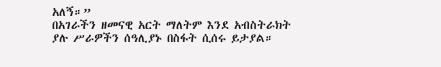አለኝ።”
በአገራችን ዘመናዊ አርት ማለትም እንደ አብስትራክት ያሉ ሥራዎችን ሰዓሊያኑ በስፋት ሲሰሩ ይታያል።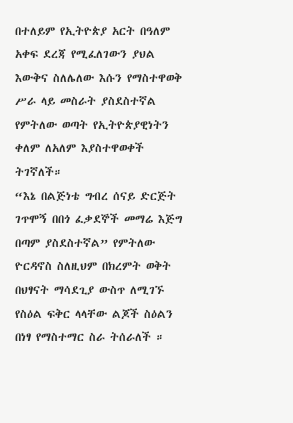በተለይም የኢትዮጵያ አርት በዓለም አቀፍ ደረጃ የሚፈለገውን ያህል እውቅና ስለሌለው እሱን የማስተዋወቅ ሥራ ላይ መስራት ያስደስተኛል የምትለው ወጣት የኢትዮጵያዊነትን ቀለም ለአለም እያስተዋወቀች ትገኛለች።
“እኔ በልጅነቴ ግብረ ሰናይ ድርጅት ገጥሞኝ በበጎ ፈቃደኞች መማሬ እጅግ በጣም ያስደስተኛል” የምትለው ዮርዳኖስ ስለዚህም በክረምት ወቅት በህፃናት ማሳደጊያ ውስጥ ለሚገኙ የስዕል ፍቅር ላላቸው ልጆች ስዕልን በነፃ የማስተማር ስራ ትሰራለች ።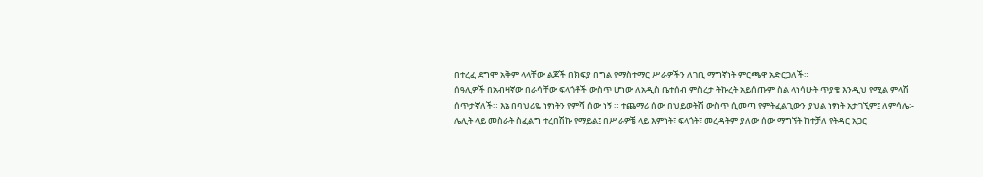በተረፈ ደግሞ አቅም ላላቸው ልጆች በክፍያ በግል የማስተማር ሥራዎችን ለገቢ ማግኛነት ምርጫዋ አድርጋለች።
ሰዓሊዎች በአብዛኛው በራሳቸው ፍላጎቶች ውስጥ ሆነው ለአዲስ ቤተሰብ ምስረታ ትኩረት አይሰጡም ስል ላነሳሁት ጥያቄ እንዲህ የሚል ምላሽ ሰጥታኛለች። እኔ በባህሪዬ ነፃነትን የምሻ ሰው ነኝ ። ተጨማሪ ሰው በህይወትሽ ውስጥ ሲመጣ የምትፈልጊውን ያህል ነፃነት አታገኚም፤ ለምሳሌ፡- ሌሊት ላይ መስራት ስፈልግ ተረበሽኩ የማይል፤ በሥራዎቼ ላይ እምነት፣ ፍላጎት፣ መረዳትም ያለው ሰው ማግኘት ከተቻለ የትዳር አጋር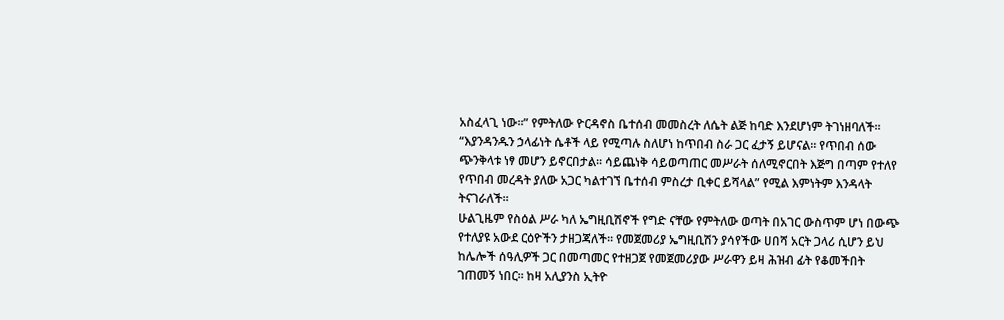አስፈላጊ ነው፡፡” የምትለው ዮርዳኖስ ቤተሰብ መመስረት ለሴት ልጅ ከባድ እንደሆነም ትገነዘባለች። “እያንዳንዱን ኃላፊነት ሴቶች ላይ የሚጣሉ ስለሆነ ከጥበብ ስራ ጋር ፈታኝ ይሆናል። የጥበብ ሰው ጭንቅላቱ ነፃ መሆን ይኖርበታል። ሳይጨነቅ ሳይወጣጠር መሥራት ሰለሚኖርበት እጅግ በጣም የተለየ የጥበብ መረዳት ያለው አጋር ካልተገኘ ቤተሰብ ምስረታ ቢቀር ይሻላል” የሚል እምነትም እንዳላት ትናገራለች።
ሁልጊዜም የስዕል ሥራ ካለ ኤግዚቢሽኖች የግድ ናቸው የምትለው ወጣት በአገር ውስጥም ሆነ በውጭ የተለያዩ አውደ ርዕዮችን ታዘጋጃለች። የመጀመሪያ ኤግዚቢሽን ያሳየችው ሀበሻ አርት ጋላሪ ሲሆን ይህ ከሌሎች ሰዓሊዎች ጋር በመጣመር የተዘጋጀ የመጀመሪያው ሥራዋን ይዛ ሕዝብ ፊት የቆመችበት ገጠመኝ ነበር። ከዛ አሊያንስ ኢትዮ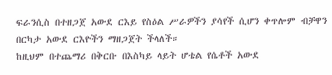ፍራንሲስ በተዘጋጀ አውደ ርእይ የስዕል ሥራዎችን ያሳየች ሲሆን ቀጥሎም ብቻዋን በርካታ አውደ ርእዮችን ማዘጋጀት ችላለች።
ከዚህም በተጨማሪ በቅርቡ በእስካይ ላይት ሆቴል የሴቶች አውደ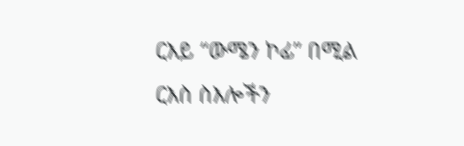ርእይ “ውሜን ኮፊ” በሚል ርእስ ስእሎችን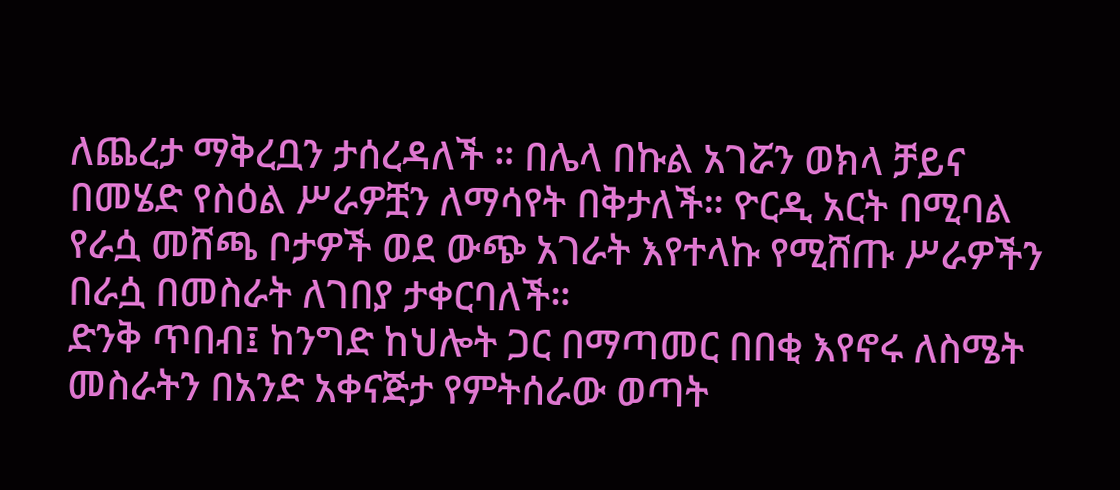ለጨረታ ማቅረቧን ታሰረዳለች ። በሌላ በኩል አገሯን ወክላ ቻይና በመሄድ የስዕል ሥራዎቿን ለማሳየት በቅታለች። ዮርዲ አርት በሚባል የራሷ መሸጫ ቦታዎች ወደ ውጭ አገራት እየተላኩ የሚሸጡ ሥራዎችን በራሷ በመስራት ለገበያ ታቀርባለች።
ድንቅ ጥበብ፤ ከንግድ ከህሎት ጋር በማጣመር በበቂ እየኖሩ ለስሜት መስራትን በአንድ አቀናጅታ የምትሰራው ወጣት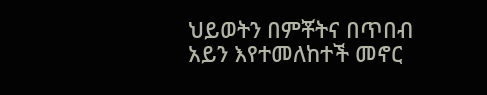ህይወትን በምቾትና በጥበብ አይን እየተመለከተች መኖር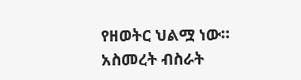የዘወትር ህልሟ ነው።
አስመረት ብስራት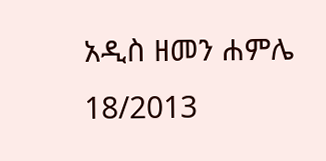አዲስ ዘመን ሐምሌ 18/2013